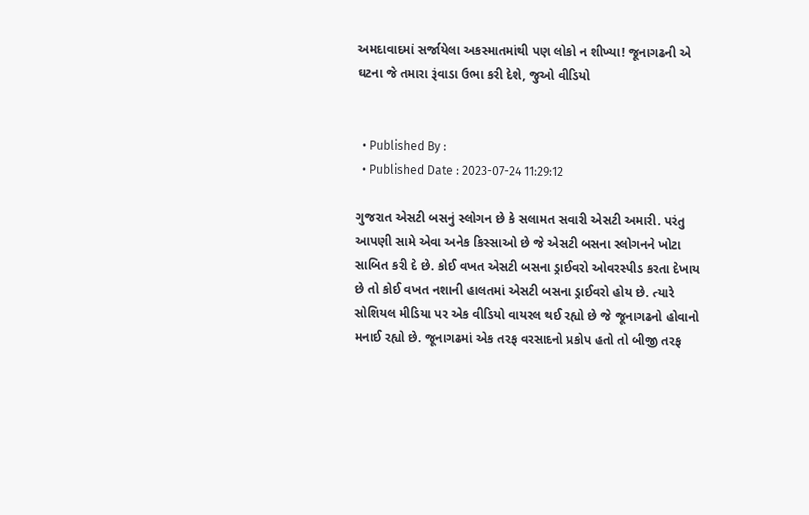અમદાવાદમાં સર્જાયેલા અકસ્માતમાંથી પણ લોકો ન શીખ્યા! જૂનાગઢની એ ઘટના જે તમારા રૂંવાડા ઉભા કરી દેશે, જુઓ વીડિયો


  • Published By :
  • Published Date : 2023-07-24 11:29:12

ગુજરાત એસટી બસનું સ્લોગન છે કે સલામત સવારી એસટી અમારી. પરંતુ આપણી સામે એવા અનેક કિસ્સાઓ છે જે એસટી બસના સ્લોગનને ખોટા સાબિત કરી દે છે. કોઈ વખત એસટી બસના ડ્રાઈવરો ઓવરસ્પીડ કરતા દેખાય છે તો કોઈ વખત નશાની હાલતમાં એસટી બસના ડ્રાઈવરો હોય છે. ત્યારે સોશિયલ મીડિયા પર એક વીડિયો વાયરલ થઈ રહ્યો છે જે જૂનાગઢનો હોવાનો મનાઈ રહ્યો છે. જૂનાગઢમાં એક તરફ વરસાદનો પ્રકોપ હતો તો બીજી તરફ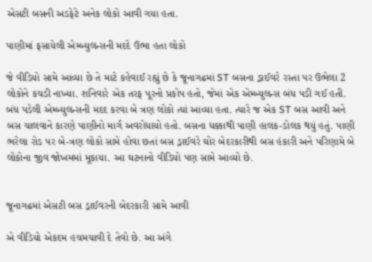એસટી બસની અડફેટે અનેક લોકો આવી ગયા હતા.

પાણીમાં ફસાયેલી એમ્બ્યુલન્સની મદદે ઉભા હતા લોકો

જે વીડિયો સામે આવ્યા છે તે માટે કહેવાઈ રહ્યું છે કે જૂનાગઢમાં ST બસના ડ્રાઈવરે રસ્તા પર ઉભેલા 2 લોકોને કચડી નાખ્યા. શનિવારે એક તરફ પૂરનો પ્રકોપ હતો, જેમાં એક એમ્બ્યુલન્સ બંધ પડી ગઈ હતી. બંધ પડેલી એમ્બ્યુલન્સની મદદ કરવા બે ત્રણ લોકો ત્યાં આવ્યા હતા. ત્યારે જ એક ST બસ આવી અને બસ ચાલવાને કારણે પાણીનો માર્ગ અવરોધાયો હતો. બસના ધક્કાથી પાણી હાલક-ડોલક થયું હતું. પાણી ભરેલા રોડ પર બે-ત્રણ લોકો સામે હોવા છતાં બસ ડ્રાઈવરે ઘોર બેદરકારીથી બસ હંકારી અને પરિણામે બે લોકોના જીવ જોખમમાં મૂકાયા. આ ઘટનાનો વીડિયો પણ સામે આવ્યો છે.


જૂનાગઢમાં એસટી બસ ડ્રાઈવરની બેદરકારી સામે આવી

એ વીડિયો એકદમ હચમચાવી દે તેવો છે. આ અંગે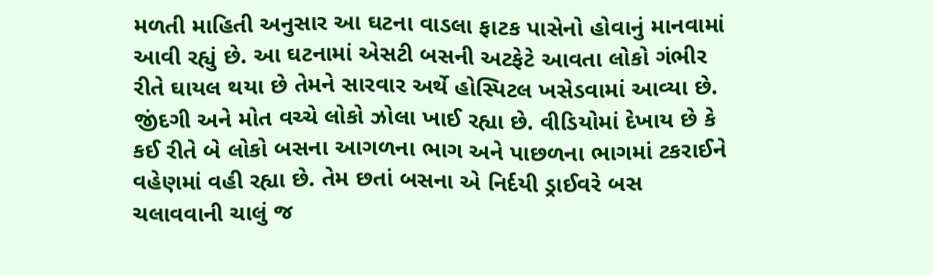મળતી માહિતી અનુસાર આ ઘટના વાડલા ફાટક પાસેનો હોવાનું માનવામાં આવી રહ્યું છે. આ ઘટનામાં એસટી બસની અટફેટે આવતા લોકો ગંભીર રીતે ઘાયલ થયા છે તેમને સારવાર અર્થે હોસ્પિટલ ખસેડવામાં આવ્યા છે. જીંદગી અને મોત વચ્ચે લોકો ઝોલા ખાઈ રહ્યા છે. વીડિયોમાં દેખાય છે કે કઈ રીતે બે લોકો બસના આગળના ભાગ અને પાછળના ભાગમાં ટકરાઈને વહેણમાં વહી રહ્યા છે. તેમ છતાં બસના એ નિર્દયી ડ્રાઈવરે બસ ચલાવવાની ચાલું જ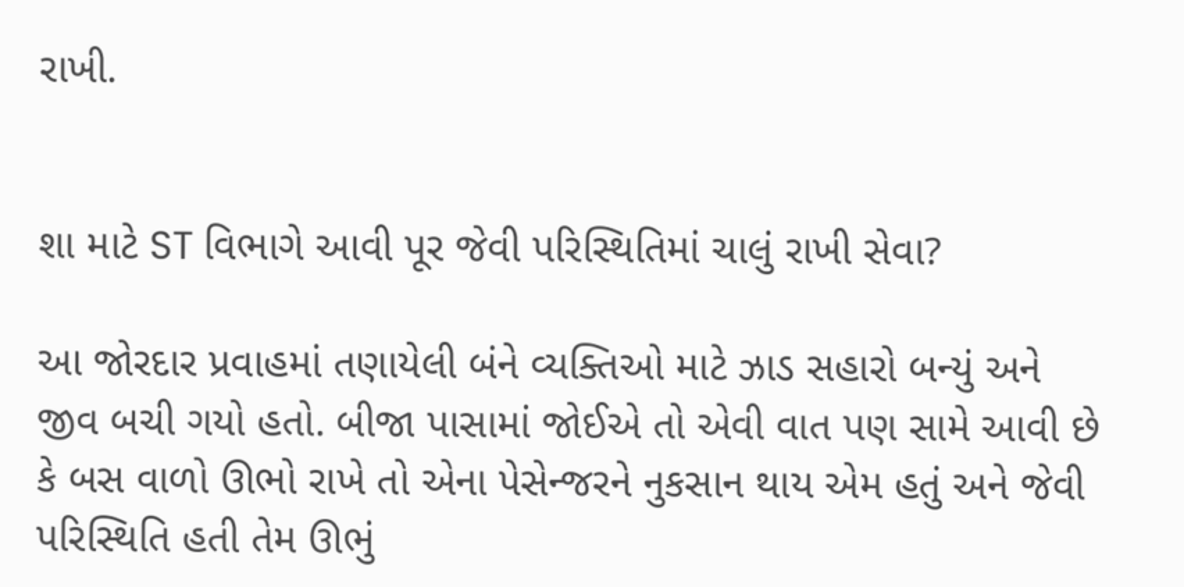રાખી.


શા માટે ST વિભાગે આવી પૂર જેવી પરિસ્થિતિમાં ચાલું રાખી સેવા?

આ જોરદાર પ્રવાહમાં તણાયેલી બંને વ્યક્તિઓ માટે ઝાડ સહારો બન્યું અને જીવ બચી ગયો હતો. બીજા પાસામાં જોઈએ તો એવી વાત પણ સામે આવી છે કે બસ વાળો ઊભો રાખે તો એના પેસેન્જરને નુકસાન થાય એમ હતું અને જેવી પરિસ્થિતિ હતી તેમ ઊભું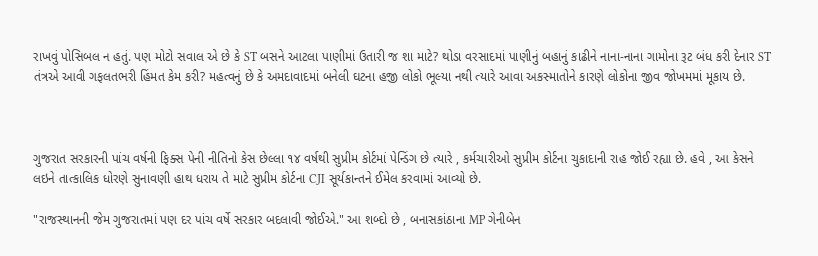રાખવું પોસિબલ ન હતું. પણ મોટો સવાલ એ છે કે ST બસને આટલા પાણીમાં ઉતારી જ શા માટે? થોડા વરસાદમાં પાણીનું બહાનું કાઢીને નાના-નાના ગામોના રૂટ બંધ કરી દેનાર ST તંત્રએ આવી ગફલતભરી હિંમત કેમ કરી? મહત્વનું છે કે અમદાવાદમાં બનેલી ઘટના હજી લોકો ભૂલ્યા નથી ત્યારે આવા અકસ્માતોને કારણે લોકોના જીવ જોખમમાં મૂકાય છે.



ગુજરાત સરકારની પાંચ વર્ષની ફિક્સ પેની નીતિનો કેસ છેલ્લા ૧૪ વર્ષથી સુપ્રીમ કોર્ટમાં પેન્ડિંગ છે ત્યારે , કર્મચારીઓ સુપ્રીમ કોર્ટના ચુકાદાની રાહ જોઈ રહ્યા છે. હવે , આ કેસને લઇને તાત્કાલિક ધોરણે સુનાવણી હાથ ધરાય તે માટે સુપ્રીમ કોર્ટના CJI સૂર્યકાન્તને ઈમેલ કરવામાં આવ્યો છે.

"રાજસ્થાનની જેમ ગુજરાતમાં પણ દર પાંચ વર્ષે સરકાર બદલાવી જોઈએ." આ શબ્દો છે , બનાસકાંઠાના MP ગેનીબેન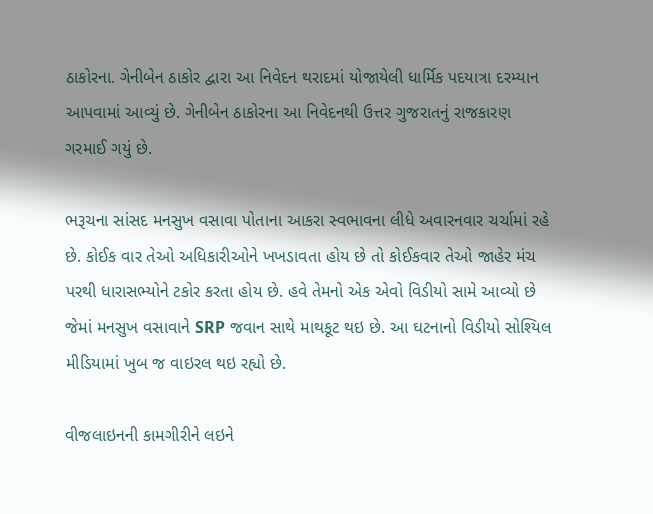ઠાકોરના. ગેનીબેન ઠાકોર દ્વારા આ નિવેદન થરાદમાં યોજાયેલી ધાર્મિક પદયાત્રા દરમ્યાન આપવામાં આવ્યું છે. ગેનીબેન ઠાકોરના આ નિવેદનથી ઉત્તર ગુજરાતનું રાજકારણ ગરમાઈ ગયું છે.

ભરૂચના સાંસદ મનસુખ વસાવા પોતાના આકરા સ્વભાવના લીધે અવારનવાર ચર્ચામાં રહે છે. કોઈક વાર તેઓ અધિકારીઓને ખખડાવતા હોય છે તો કોઈકવાર તેઓ જાહેર મંચ પરથી ધારાસભ્યોને ટકોર કરતા હોય છે. હવે તેમનો એક એવો વિડીયો સામે આવ્યો છે જેમાં મનસુખ વસાવાને SRP જવાન સાથે માથકૂટ થઇ છે. આ ઘટનાનો વિડીયો સોશ્યિલ મીડિયામાં ખુબ જ વાઇરલ થઇ રહ્યો છે.

વીજલાઇનની કામગીરીને લઇને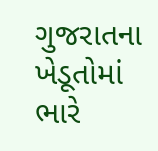ગુજરાતના ખેડૂતોમાં ભારે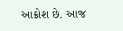આક્રોશ છે. આજ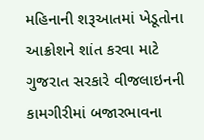મહિનાની શરૂઆતમાં ખેડૂતોના આક્રોશને શાંત કરવા માટે ગુજરાત સરકારે વીજલાઇનની કામગીરીમાં બજારભાવના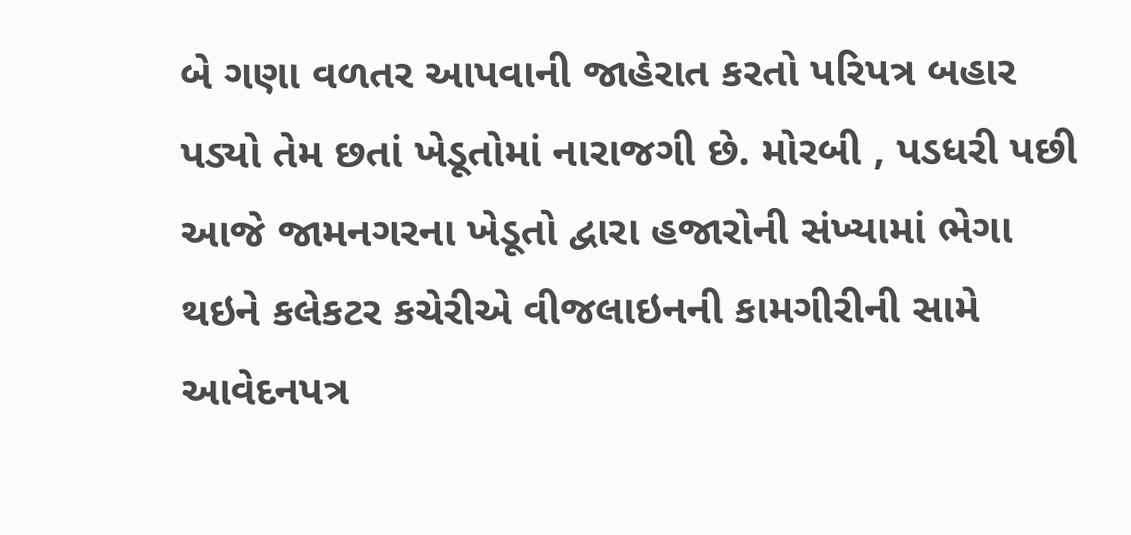બે ગણા વળતર આપવાની જાહેરાત કરતો પરિપત્ર બહાર પડ્યો તેમ છતાં ખેડૂતોમાં નારાજગી છે. મોરબી , પડધરી પછી આજે જામનગરના ખેડૂતો દ્વારા હજારોની સંખ્યામાં ભેગા થઇને કલેકટર કચેરીએ વીજલાઇનની કામગીરીની સામે આવેદનપત્ર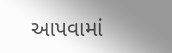આપવામાં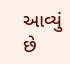આવ્યું છે